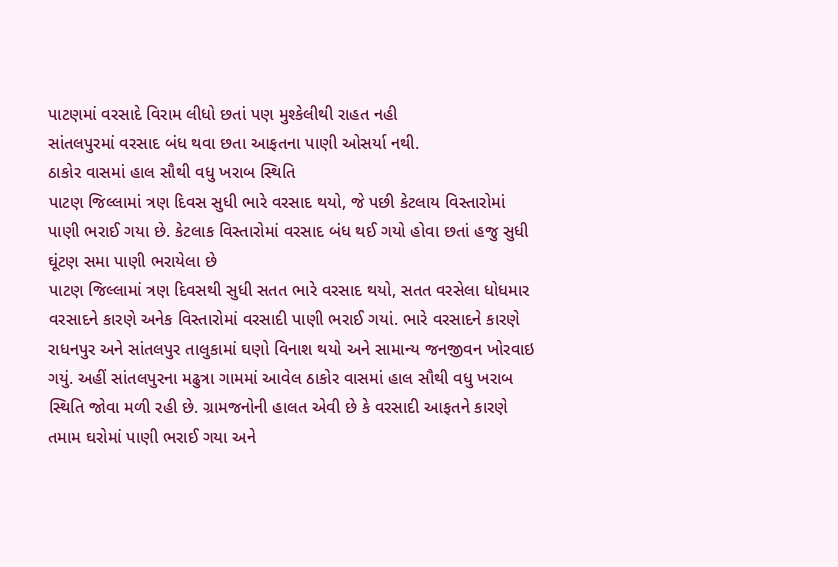પાટણમાં વરસાદે વિરામ લીધો છતાં પણ મુશ્કેલીથી રાહત નહી
સાંતલપુરમાં વરસાદ બંધ થવા છતા આફતના પાણી ઓસર્યા નથી.
ઠાકોર વાસમાં હાલ સૌથી વધુ ખરાબ સ્થિતિ
પાટણ જિલ્લામાં ત્રણ દિવસ સુધી ભારે વરસાદ થયો, જે પછી કેટલાય વિસ્તારોમાં પાણી ભરાઈ ગયા છે. કેટલાક વિસ્તારોમાં વરસાદ બંધ થઈ ગયો હોવા છતાં હજુ સુધી ઘૂંટણ સમા પાણી ભરાયેલા છે
પાટણ જિલ્લામાં ત્રણ દિવસથી સુધી સતત ભારે વરસાદ થયો, સતત વરસેલા ધોધમાર વરસાદને કારણે અનેક વિસ્તારોમાં વરસાદી પાણી ભરાઈ ગયાં. ભારે વરસાદને કારણે રાધનપુર અને સાંતલપુર તાલુકામાં ઘણો વિનાશ થયો અને સામાન્ય જનજીવન ખોરવાઇ ગયું. અહીં સાંતલપુરના મઢુત્રા ગામમાં આવેલ ઠાકોર વાસમાં હાલ સૌથી વધુ ખરાબ સ્થિતિ જોવા મળી રહી છે. ગ્રામજનોની હાલત એવી છે કે વરસાદી આફતને કારણે તમામ ઘરોમાં પાણી ભરાઈ ગયા અને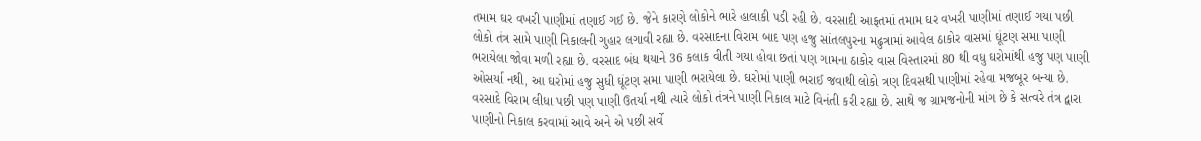તમામ ઘર વખરી પાણીમાં તણાઈ ગઈ છે. જેને કારણે લોકોને ભારે હાલાકી પડી રહી છે. વરસાદી આફતમાં તમામ ઘર વખરી પાણીમાં તણાઈ ગયા પછી લોકો તંત્ર સામે પાણી નિકાલની ગુહાર લગાવી રહ્યા છે. વરસાદના વિરામ બાદ પણ હજુ સાંતલપુરના મઢુત્રામાં આવેલ ઠાકોર વાસમાં ઘૂંટણ સમા પાણી ભરાયેલા જોવા મળી રહ્યા છે. વરસાદ બંધ થયાને 36 કલાક વીતી ગયા હોવા છતાં પણ ગામના ઠાકોર વાસ વિસ્તારમાં 80 થી વધુ ઘરોમાંથી હજુ પણ પાણી ઓસર્યા નથી, આ ઘરોમાં હજુ સુધી ઘૂંટણ સમા પાણી ભરાયેલા છે. ઘરોમાં પાણી ભરાઈ જવાથી લોકો ત્રણ દિવસથી પાણીમાં રહેવા મજબૂર બન્યા છે. વરસાદે વિરામ લીધા પછી પણ પાણી ઉતર્યા નથી ત્યારે લોકો તંત્રને પાણી નિકાલ માટે વિનંતી કરી રહ્યા છે. સાથે જ ગ્રામજનોની માંગ છે કે સત્વરે તંત્ર દ્વારા પાણીનો નિકાલ કરવામાં આવે અને એ પછી સર્વે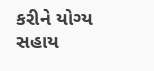કરીને યોગ્ય સહાય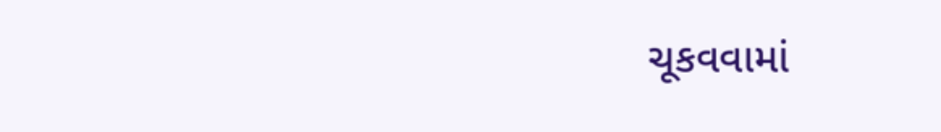ચૂકવવામાં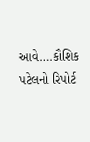આવે….કૌશિક પટેલનો રિપોર્ટ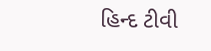હિન્દ ટીવી